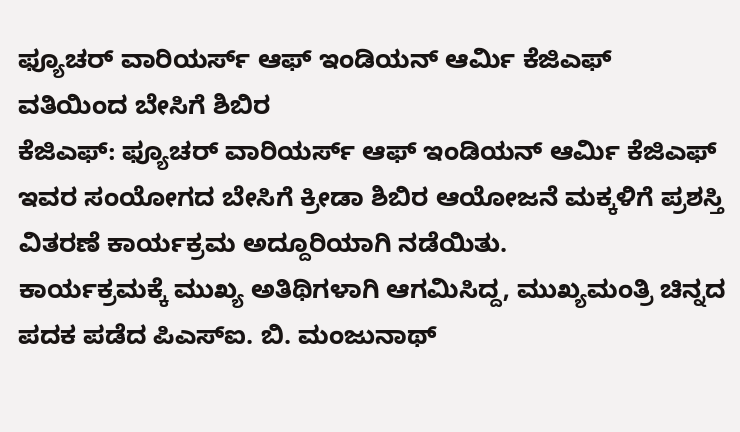ಫ್ಯೂಚರ್ ವಾರಿಯರ್ಸ್ ಆಫ್ ಇಂಡಿಯನ್ ಆರ್ಮಿ ಕೆಜಿಎಫ್ ವತಿಯಿಂದ ಬೇಸಿಗೆ ಶಿಬಿರ
ಕೆಜಿಎಫ್: ಫ್ಯೂಚರ್ ವಾರಿಯರ್ಸ್ ಆಫ್ ಇಂಡಿಯನ್ ಆರ್ಮಿ ಕೆಜಿಎಫ್ ಇವರ ಸಂಯೋಗದ ಬೇಸಿಗೆ ಕ್ರೀಡಾ ಶಿಬಿರ ಆಯೋಜನೆ ಮಕ್ಕಳಿಗೆ ಪ್ರಶಸ್ತಿ ವಿತರಣೆ ಕಾರ್ಯಕ್ರಮ ಅದ್ದೂರಿಯಾಗಿ ನಡೆಯಿತು.
ಕಾರ್ಯಕ್ರಮಕ್ಕೆ ಮುಖ್ಯ ಅತಿಥಿಗಳಾಗಿ ಆಗಮಿಸಿದ್ದ, ಮುಖ್ಯಮಂತ್ರಿ ಚಿನ್ನದ ಪದಕ ಪಡೆದ ಪಿಎಸ್ಐ. ಬಿ. ಮಂಜುನಾಥ್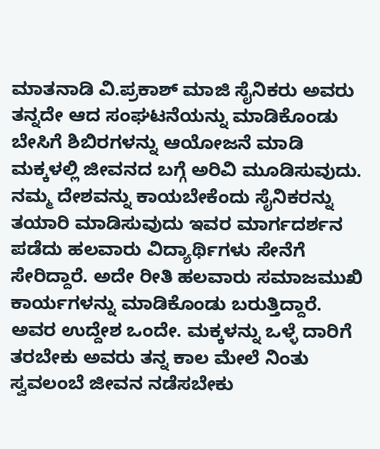ಮಾತನಾಡಿ ವಿ.ಪ್ರಕಾಶ್ ಮಾಜಿ ಸೈನಿಕರು ಅವರು ತನ್ನದೇ ಆದ ಸಂಘಟನೆಯನ್ನು ಮಾಡಿಕೊಂಡು ಬೇಸಿಗೆ ಶಿಬಿರಗಳನ್ನು ಆಯೋಜನೆ ಮಾಡಿ ಮಕ್ಕಳಲ್ಲಿ ಜೀವನದ ಬಗ್ಗೆ ಅರಿವಿ ಮೂಡಿಸುವುದು. ನಮ್ಮ ದೇಶವನ್ನು ಕಾಯಬೇಕೆಂದು ಸೈನಿಕರನ್ನು ತಯಾರಿ ಮಾಡಿಸುವುದು ಇವರ ಮಾರ್ಗದರ್ಶನ ಪಡೆದು ಹಲವಾರು ವಿದ್ಯಾರ್ಥಿಗಳು ಸೇನೆಗೆ ಸೇರಿದ್ದಾರೆ. ಅದೇ ರೀತಿ ಹಲವಾರು ಸಮಾಜಮುಖಿ ಕಾರ್ಯಗಳನ್ನು ಮಾಡಿಕೊಂಡು ಬರುತ್ತಿದ್ದಾರೆ. ಅವರ ಉದ್ದೇಶ ಒಂದೇ. ಮಕ್ಕಳನ್ನು ಒಳ್ಳೆ ದಾರಿಗೆ ತರಬೇಕು ಅವರು ತನ್ನ ಕಾಲ ಮೇಲೆ ನಿಂತು ಸ್ವವಲಂಬೆ ಜೀವನ ನಡೆಸಬೇಕು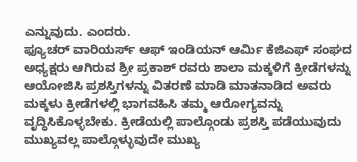ಎನ್ನುವುದು. ಎಂದರು.
ಫ್ಯೂಚರ್ ವಾರಿಯರ್ಸ್ ಆಫ್ ಇಂಡಿಯನ್ ಆರ್ಮಿ ಕೆಜಿಎಫ್ ಸಂಘದ ಅಧ್ಯಕ್ಷರು ಆಗಿರುವ ಶ್ರೀ ಪ್ರಕಾಶ್ ರವರು ಶಾಲಾ ಮಕ್ಕಳಿಗೆ ಕ್ರೀಡೆಗಳನ್ನು ಆಯೋಜಿಸಿ ಪ್ರಶಸ್ತಿಗಳನ್ನು ವಿತರಣೆ ಮಾಡಿ ಮಾತನಾಡಿದ ಅವರು ಮಕ್ಕಳು ಕ್ರೀಡೆಗಳಲ್ಲಿ ಭಾಗವಹಿಸಿ ತಮ್ಮ ಆರೋಗ್ಯವನ್ನು ವೃದ್ಧಿಸಿಕೊಳ್ಳಬೇಕು. ಕ್ರೀಡೆಯಲ್ಲಿ ಪಾಲ್ಗೊಂಡು ಪ್ರಶಸ್ತಿ ಪಡೆಯುವುದು ಮುಖ್ಯವಲ್ಲ ಪಾಲ್ಗೊಳ್ಳುವುದೇ ಮುಖ್ಯ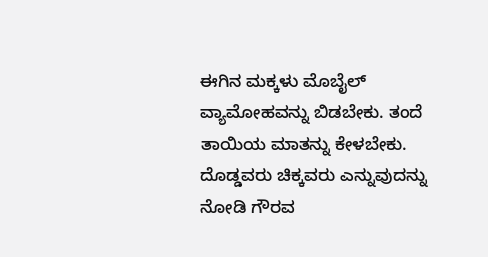ಈಗಿನ ಮಕ್ಕಳು ಮೊಬೈಲ್ ವ್ಯಾಮೋಹವನ್ನು ಬಿಡಬೇಕು. ತಂದೆ ತಾಯಿಯ ಮಾತನ್ನು ಕೇಳಬೇಕು. ದೊಡ್ಡವರು ಚಿಕ್ಕವರು ಎನ್ನುವುದನ್ನು ನೋಡಿ ಗೌರವ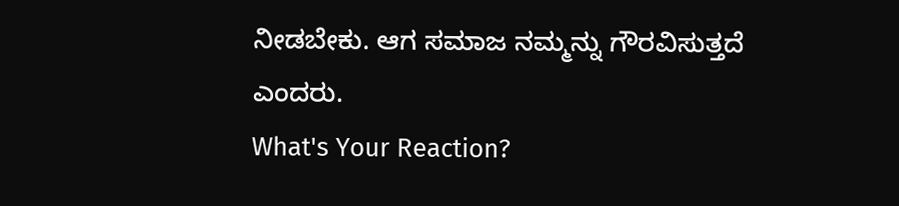ನೀಡಬೇಕು. ಆಗ ಸಮಾಜ ನಮ್ಮನ್ನು ಗೌರವಿಸುತ್ತದೆ ಎಂದರು.
What's Your Reaction?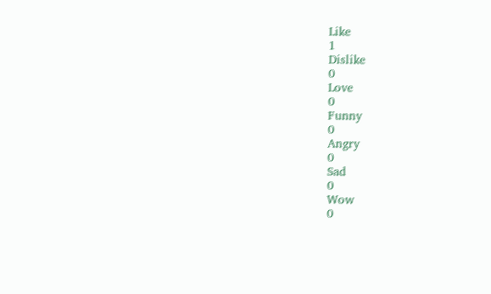Like
1
Dislike
0
Love
0
Funny
0
Angry
0
Sad
0
Wow
0